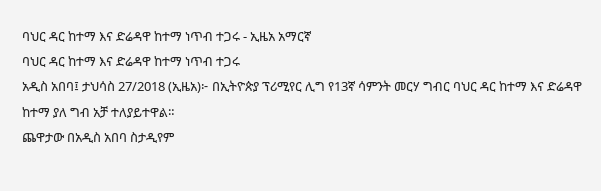ባህር ዳር ከተማ እና ድሬዳዋ ከተማ ነጥብ ተጋሩ - ኢዜአ አማርኛ
ባህር ዳር ከተማ እና ድሬዳዋ ከተማ ነጥብ ተጋሩ
አዲስ አበባ፤ ታህሳስ 27/2018 (ኢዜአ)፦ በኢትዮጵያ ፕሪሚየር ሊግ የ13ኛ ሳምንት መርሃ ግብር ባህር ዳር ከተማ እና ድሬዳዋ ከተማ ያለ ግብ አቻ ተለያይተዋል።
ጨዋታው በአዲስ አበባ ስታዲየም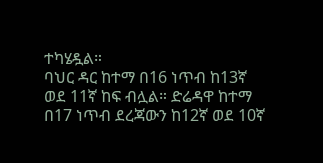ተካሄዷል።
ባህር ዳር ከተማ በ16 ነጥብ ከ13ኛ ወደ 11ኛ ከፍ ብሏል። ድሬዳዋ ከተማ በ17 ነጥብ ደረጃውን ከ12ኛ ወደ 10ኛ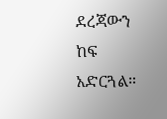ደረጃውን ከፍ አድርጓል።